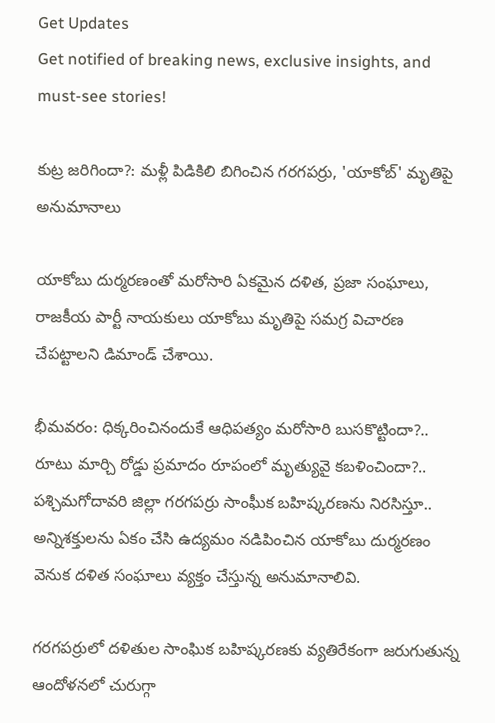Get Updates
Get notified of breaking news, exclusive insights, and must-see stories!

కుట్ర జరిగిందా?: మళ్లీ పిడికిలి బిగించిన గరగపర్రు, 'యాకోబ్' మృతిపై అనుమానాలు

యాకోబు దుర్మరణంతో మరోసారి ఏకమైన దళిత, ప్రజా సంఘాలు, రాజకీయ పార్టీ నాయకులు యాకోబు మృతిపై సమగ్ర విచారణ చేపట్టాలని డిమాండ్ చేశాయి.

భీమవరం: ధిక్కరించినందుకే ఆధిపత్యం మరోసారి బుసకొట్టిందా?.. రూటు మార్చి రోడ్డు ప్రమాదం రూపంలో మృత్యువై కబళించిందా?.. పశ్చిమగోదావరి జిల్లా గరగపర్రు సాంఘీక బహిష్కరణను నిరసిస్తూ.. అన్నిశక్తులను ఏకం చేసి ఉద్యమం నడిపించిన యాకోబు దుర్మరణం వెనుక దళిత సంఘాలు వ్యక్తం చేస్తున్న అనుమానాలివి.

గరగపర్రులో దళితుల సాంఘిక బహిష్కరణకు వ్యతిరేకంగా జరుగుతున్న ఆందోళనలో చురుగ్గా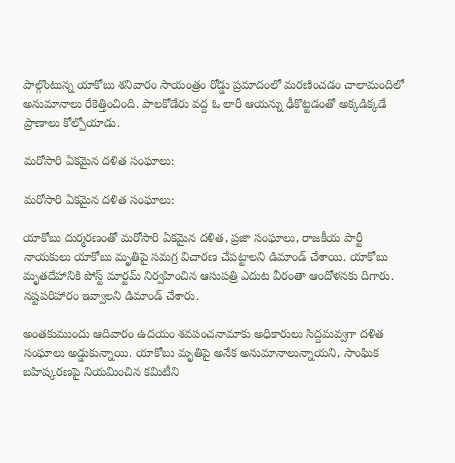పాల్గొంటున్న యాకోబు శనివారం సాయంత్రం రోడ్డు ప్రమాదంలో మరణించడం చాలామందిలో అనుమానాలు రేకెత్తించింది. పాలకోడేరు వద్ద ఓ లారీ ఆయన్ను ఢీకొట్టడంతో అక్కడిక్కడే ప్రాణాలు కోల్పోయాడు.

మరోసారి ఏకమైన దళిత సంఘాలు:

మరోసారి ఏకమైన దళిత సంఘాలు:

యాకోబు దుర్మరణంతో మరోసారి ఏకమైన దళిత, ప్రజా సంఘాలు, రాజకీయ పార్టీ నాయకులు యాకోబు మృతిపై సమగ్ర విచారణ చేపట్టాలని డిమాండ్ చేశాయి. యాకోబు మృతదేహానికి పోస్ట్ మార్టమ్ నిర్వహించిన ఆసుపత్రి ఎదుట వీరంతా ఆందోళనకు దిగారు. నష్టపరిహారం ఇవ్వాలని డిమాండ్ చేశారు.

అంతకుముందు ఆదివారం ఉదయం శవపంచనామాకు అధికారులు సిద్దమవ్వగా దళిత సంఘాలు అడ్డుకున్నాయి. యాకోబు మృతిపై అనేక అనుమానాలున్నాయని, సాంఘిక బహిష్కరణపై నియమించిన కమిటీని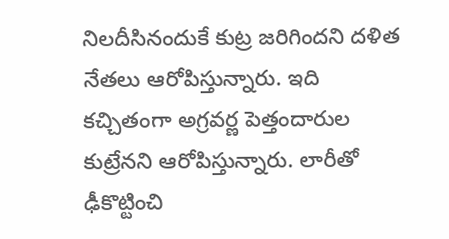నిలదీసినందుకే కుట్ర జరిగిందని దళిత నేతలు ఆరోపిస్తున్నారు. ఇది కచ్చితంగా అగ్రవర్ణ పెత్తందారుల కుట్రేనని ఆరోపిస్తున్నారు. లారీతో ఢీకొట్టించి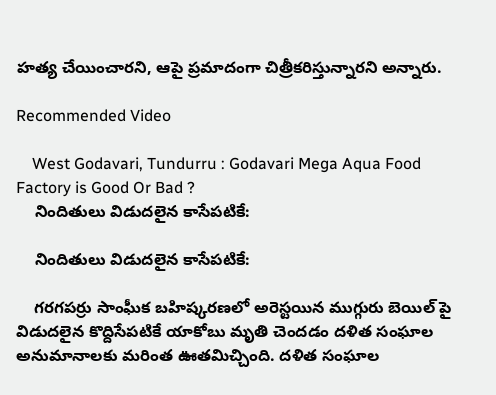హత్య చేయించారని, ఆపై ప్రమాదంగా చిత్రీకరిస్తున్నారని అన్నారు.

Recommended Video

    West Godavari, Tundurru : Godavari Mega Aqua Food Factory is Good Or Bad ?
    నిందితులు విడుదలైన కాసేపటికే:

    నిందితులు విడుదలైన కాసేపటికే:

    గరగపర్రు సాంఘీక బహిష్కరణలో అరెస్టయిన ముగ్గురు బెయిల్ పై విడుదలైన కొద్దిసేపటికే యాకోబు మృతి చెందడం దళిత సంఘాల అనుమానాలకు మరింత ఊతమిచ్చింది. దళిత సంఘాల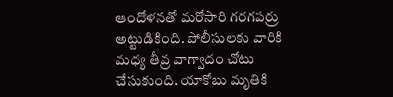ఆందోళనతో మరోసారి గరగపర్రు అట్టుడికింది. పోలీసులకు వారికి మధ్య తీవ్ర వాగ్వాదం చోటు చేసుకుంది. యాకోబు మృతికి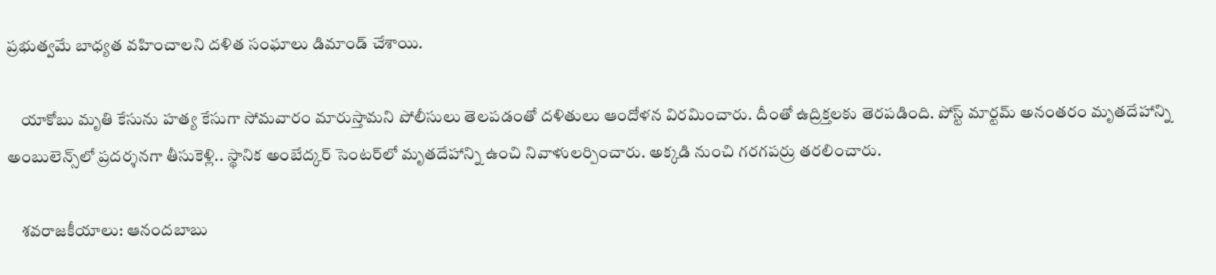ప్రభుత్వమే బాధ్యత వహించాలని దళిత సంఘాలు డిమాండ్ చేశాయి.

    యాకోబు మృతి కేసును హత్య కేసుగా సోమవారం మారుస్తామని పోలీసులు తెలపడంతో దళితులు ఆందోళన విరమించారు. దీంతో ఉద్రిక్తలకు తెరపడింది. పోస్ట్ మార్టమ్ అనంతరం మృతదేహాన్ని అంబులెన్స్‌లో ప్రదర్శనగా తీసుకెళ్లి.. స్థానిక అంబేద్కర్‌ సెంటర్‌లో మృతదేహాన్ని ఉంచి నివాళులర్పించారు. అక్కడి నుంచి గరగపర్రు తరలించారు.

    శవరాజకీయాలు: ఆనందబాబు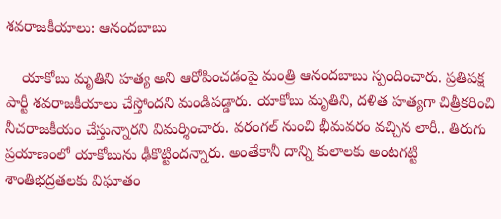శవరాజకీయాలు: ఆనందబాబు

    యాకోబు మృతిని హత్య అని ఆరోపించడంపై మంత్రి ఆనందబాబు స్పందించారు. ప్రతిపక్ష పార్టీ శవరాజకీయాలు చేస్తోందని మండిపడ్డారు. యాకోబు మృతిని, దళిత హత్యగా చిత్రీకరించి నీచరాజకీయం చేస్తున్నారని విమర్శించారు. వరంగల్ నుంచి భీమవరం వచ్చిన లారీ.. తిరుగు ప్రయాణంలో యాకోబును ఢీకొట్టిందన్నారు. అంతేకానీ దాన్ని కులాలకు అంటగట్టి శాంతిభద్రతలకు విఘాతం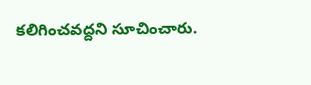కలిగించవద్దని సూచించారు.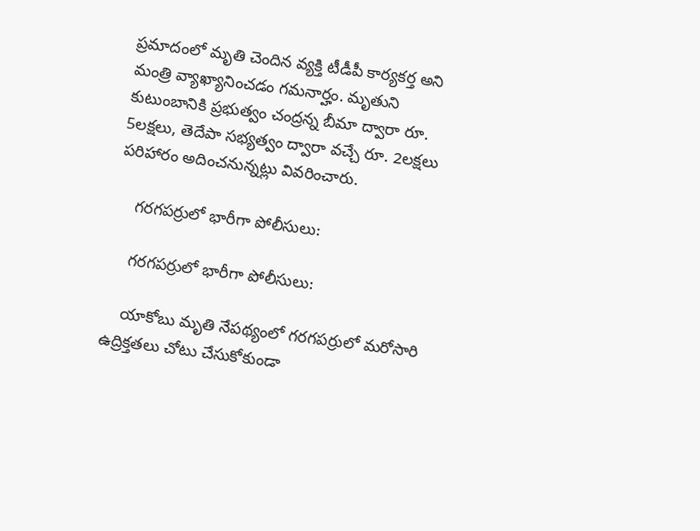ప్రమాదంలో మృతి చెందిన వ్యక్తి టీడీపీ కార్యకర్త అని మంత్రి వ్యాఖ్యానించడం గమనార్హం. మృతుని కుటుంబానికి ప్రభుత్వం చంద్రన్న బీమా ద్వారా రూ. 5లక్షలు, తెదేపా సభ్యత్వం ద్వారా వచ్చే రూ. 2లక్షలు పరిహారం అదించనున్నట్లు వివరించారు.

    గరగపర్రులో భారీగా పోలీసులు:

    గరగపర్రులో భారీగా పోలీసులు:

    యాకోబు మృతి నేపథ్యంలో గరగపర్రులో మరోసారి ఉద్రిక్తతలు చోటు చేసుకోకుండా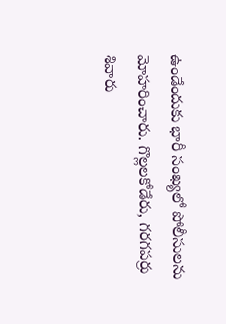ఉండేందుకు భారీ సంఖ్యలో పోలీసులను మోహరించారు. గొల్లలకోడేరు, గరగపర్రు శివారు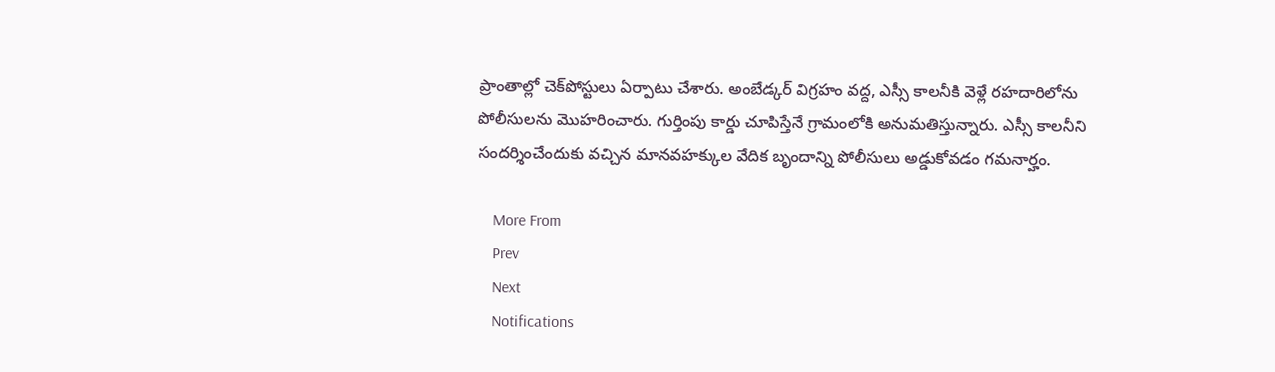ప్రాంతాల్లో చెక్‌పోస్టులు ఏర్పాటు చేశారు. అంబేడ్కర్‌ విగ్రహం వద్ద, ఎస్సీ కాలనీకి వెళ్లే రహదారిలోను పోలీసులను మొహరించారు. గుర్తింపు కార్డు చూపిస్తేనే గ్రామంలోకి అనుమతిస్తున్నారు. ఎస్సీ కాలనీని సందర్శించేందుకు వచ్చిన మానవహక్కుల వేదిక బృందాన్ని పోలీసులు అడ్డుకోవడం గమనార్హం.

    More From
    Prev
    Next
    Notifications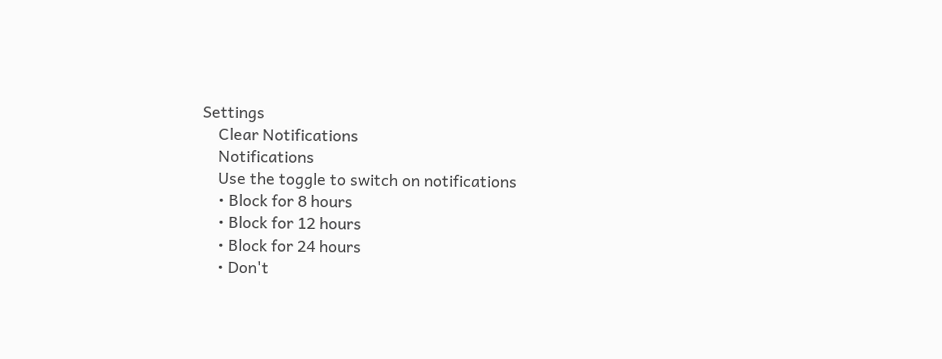Settings
    Clear Notifications
    Notifications
    Use the toggle to switch on notifications
    • Block for 8 hours
    • Block for 12 hours
    • Block for 24 hours
    • Don't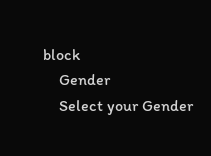block
    Gender
    Select your Gender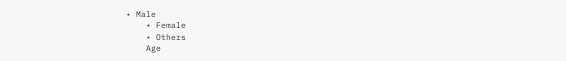• Male
    • Female
    • Others
    Age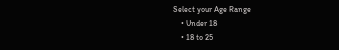Select your Age Range
    • Under 18
    • 18 to 25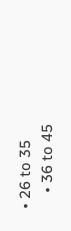• 26 to 35
    • 36 to 45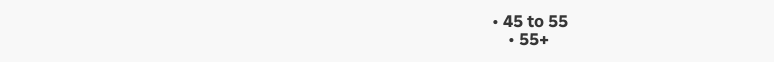• 45 to 55
    • 55+